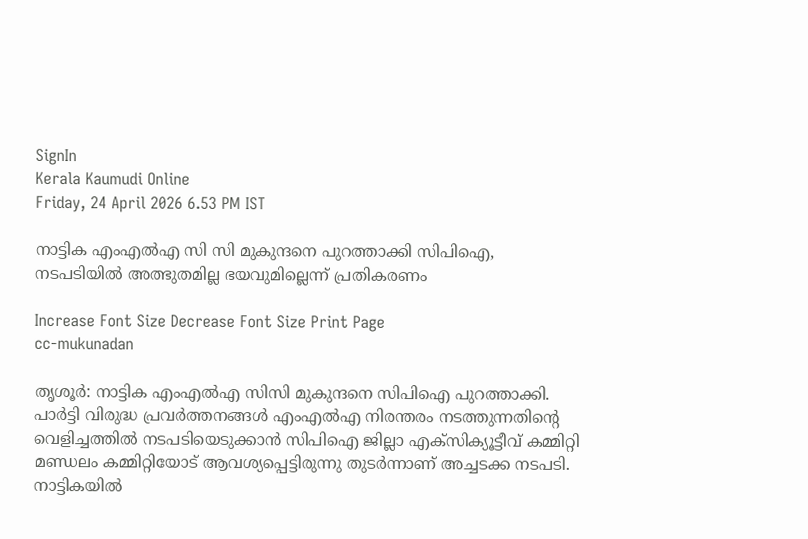SignIn
Kerala Kaumudi Online
Friday, 24 April 2026 6.53 PM IST

നാട്ടിക എംഎൽഎ സി സി മുകുന്ദനെ പുറത്താക്കി സിപിഐ, നടപടിയിൽ അത്ഭുതമില്ല ഭയവുമില്ലെന്ന് പ്രതികരണം

Increase Font Size Decrease Font Size Print Page
cc-mukunadan

തൃശൂർ: നാട്ടിക എംഎൽഎ സിസി മുകുന്ദനെ സിപിഐ പുറത്താക്കി. പാർട്ടി വിരുദ്ധ പ്രവർത്തനങ്ങൾ എംഎൽഎ നിരന്തരം നടത്തുന്നതിന്റെ വെളിച്ചത്തിൽ നടപടിയെടുക്കാൻ സിപിഐ ജില്ലാ എക്‌‌സിക്യൂട്ടീവ് കമ്മിറ്റി മണ്ഡലം കമ്മിറ്റിയോട് ആവശ്യപ്പെട്ടിരുന്നു തുടർന്നാണ് അച്ചടക്ക നടപടി. നാട്ടികയിൽ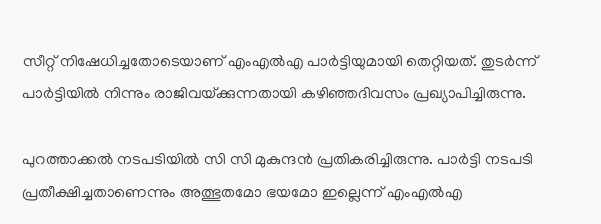സീറ്റ് നിഷേധിച്ചതോടെയാണ് എംഎൽഎ പാർട്ടിയുമായി തെറ്റിയത്. തുടർന്ന് പാർട്ടിയിൽ നിന്നും രാജിവയ്‌ക്കുന്നതായി കഴിഞ്ഞദിവസം പ്രഖ്യാപിച്ചിരുന്നു.

പുറത്താക്കൽ നടപടിയിൽ സി സി മുകുന്ദൻ പ്രതികരിച്ചിരുന്നു. പാർട്ടി നടപടി പ്രതീക്ഷിച്ചതാണെന്നും അത്ഭുതമോ ഭയമോ ഇല്ലെന്ന് എംഎൽഎ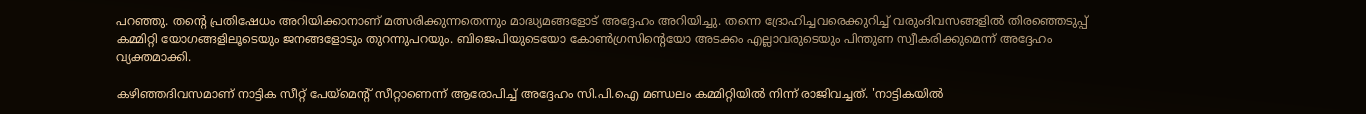പറഞ്ഞു. തന്റെ പ്രതിഷേധം അറിയിക്കാനാണ് മത്സരിക്കുന്നതെന്നും മാദ്ധ്യമങ്ങളോട് അദ്ദേഹം അറിയിച്ചു. തന്നെ ദ്രോഹിച്ചവരെക്കുറിച്ച് വരുംദിവസങ്ങളിൽ തിര‌ഞ്ഞെടുപ്പ് കമ്മിറ്റി യോഗങ്ങളിലൂടെയും ജനങ്ങളോടും തുറന്നുപറയും. ബിജെപിയുടെയോ കോൺഗ്രസിന്റെയോ അടക്കം എല്ലാവരുടെയും പിന്തുണ സ്വീകരിക്കുമെന്ന് അദ്ദേഹം വ്യക്തമാക്കി.

കഴിഞ്ഞദിവസമാണ് നാട്ടിക സീറ്റ് പേയ്‌മെന്റ് സീറ്റാണെന്ന് ആരോപിച്ച് അദ്ദേഹം സി.പി.ഐ മണ്ഡലം കമ്മിറ്റിയിൽ നിന്ന് രാജിവച്ചത്. 'നാട്ടികയിൽ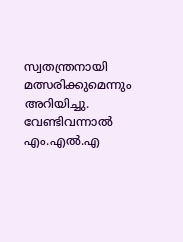സ്വതന്ത്രനായി മത്സരിക്കുമെന്നും അറിയിച്ചു. വേണ്ടിവന്നാൽ എം.എൽ.എ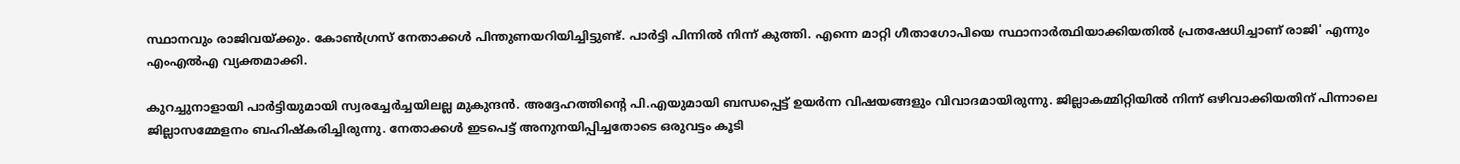സ്ഥാനവും രാജിവയ്ക്കും. കോൺഗ്രസ് നേതാക്കൾ പിന്തുണയറിയിച്ചിട്ടുണ്ട്. പാർട്ടി പിന്നിൽ നിന്ന് കുത്തി. എന്നെ മാറ്റി ഗീതാഗോപിയെ സ്ഥാനാർത്ഥിയാക്കിയതിൽ പ്രതഷേധിച്ചാണ് രാജി' എന്നും എംഎൽഎ വ്യക്തമാക്കി.

കുറച്ചുനാളായി പാർട്ടിയുമായി സ്വരച്ചേർച്ചയിലല്ല മുകുന്ദൻ. അദ്ദേഹത്തിന്റെ പി.എയുമായി ബന്ധപ്പെട്ട് ഉയർന്ന വിഷയങ്ങളും വിവാദമായിരുന്നു. ജില്ലാകമ്മിറ്റിയിൽ നിന്ന് ഒഴിവാക്കിയതിന് പിന്നാലെ ജില്ലാസമ്മേളനം ബഹിഷ്‌കരിച്ചിരുന്നു. നേതാക്കൾ ഇടപെട്ട് അനുനയിപ്പിച്ചതോടെ ഒരുവട്ടം കൂടി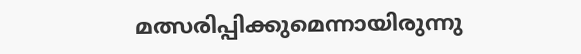മത്സരിപ്പിക്കുമെന്നായിരുന്നു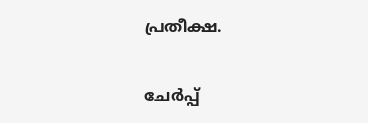പ്രതീക്ഷ.

ചേർപ്പ്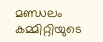മണ്ഡലം കമ്മിറ്റിയുടെ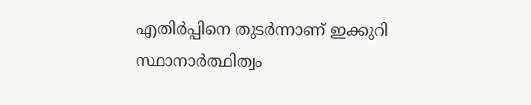എതിർപ്പിനെ തുടർന്നാണ് ഇക്കുറി സ്ഥാനാർത്ഥിത്വം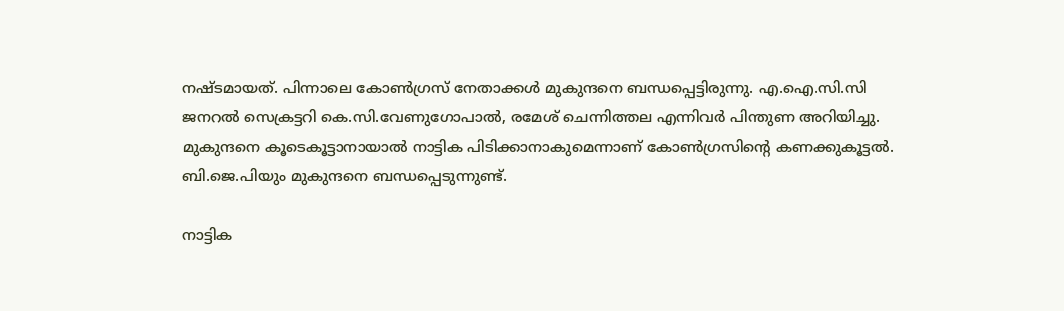നഷ്ടമായത്. പിന്നാലെ കോൺഗ്രസ് നേതാക്കൾ മുകുന്ദനെ ബന്ധപ്പെട്ടിരുന്നു. എ.ഐ.സി.സി ജനറൽ സെക്രട്ടറി കെ.സി.വേണുഗോപാൽ, രമേശ് ചെന്നിത്തല എന്നിവർ പിന്തുണ അറിയിച്ചു. മുകുന്ദനെ കൂടെകൂട്ടാനായാൽ നാട്ടിക പിടിക്കാനാകുമെന്നാണ് കോൺഗ്രസിന്റെ കണക്കുകൂട്ടൽ. ബി.ജെ.പിയും മുകുന്ദനെ ബന്ധപ്പെടുന്നുണ്ട്.

നാട്ടിക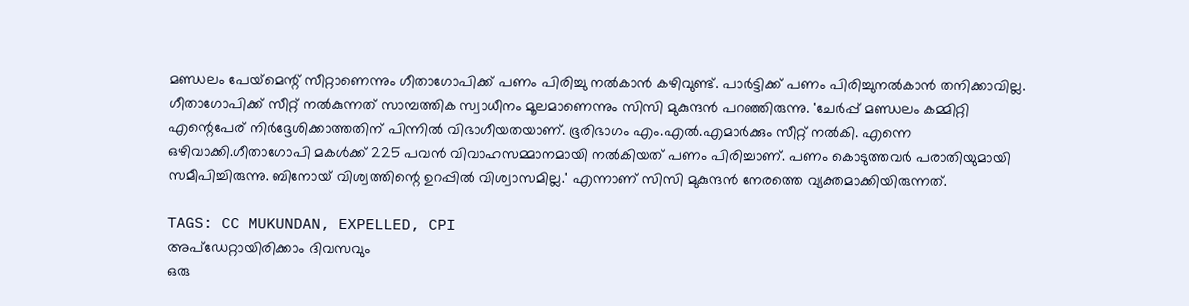മണ്ഡലം പേയ്‌മെന്റ് സീറ്റാണെന്നും ഗീതാഗോപിക്ക് പണം പിരിച്ചു നൽകാൻ കഴിവുണ്ട്. പാർട്ടിക്ക് പണം പിരിച്ചുനൽകാൻ തനിക്കാവില്ല. ഗീതാഗോപിക്ക് സീറ്റ് നൽകുന്നത് സാമ്പത്തിക സ്വാധീനം മൂലമാണെന്നും സിസി മുകുന്ദൻ പറഞ്ഞിരുന്നു. 'ചേർപ്പ് മണ്ഡലം കമ്മിറ്റി എന്റെപേര് നിർദ്ദേശിക്കാത്തതിന് പിന്നിൽ വിഭാഗീയതയാണ്. ഭൂരിഭാഗം എം.എൽ.എമാർക്കും സീറ്റ് നൽകി. എന്നെ ഒഴിവാക്കി.ഗീതാഗോപി മകൾക്ക് 225 പവൻ വിവാഹസമ്മാനമായി നൽകിയത് പണം പിരിച്ചാണ്. പണം കൊടുത്തവർ പരാതിയുമായി സമീപിച്ചിരുന്നു. ബിനോയ് വിശ്വത്തിന്റെ ഉറപ്പിൽ വിശ്വാസമില്ല.' എന്നാണ് സിസി മുകുന്ദൻ നേരത്തെ വ്യക്തമാക്കിയിരുന്നത്.

TAGS: CC MUKUNDAN, EXPELLED, CPI
അപ്ഡേറ്റായിരിക്കാം ദിവസവും
ഒരു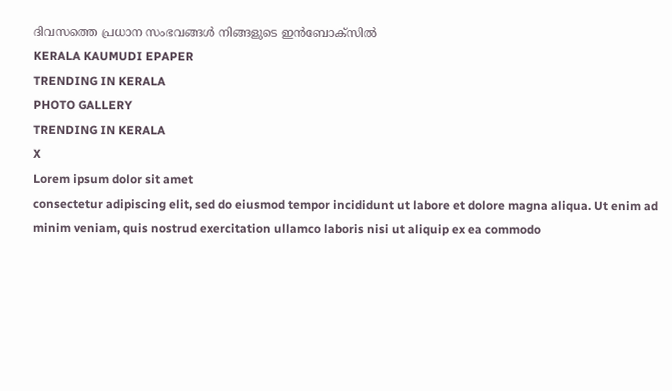ദിവസത്തെ പ്രധാന സംഭവങ്ങൾ നിങ്ങളുടെ ഇൻബോക്സിൽ
KERALA KAUMUDI EPAPER
TRENDING IN KERALA
PHOTO GALLERY
TRENDING IN KERALA
X
Lorem ipsum dolor sit amet
consectetur adipiscing elit, sed do eiusmod tempor incididunt ut labore et dolore magna aliqua. Ut enim ad minim veniam, quis nostrud exercitation ullamco laboris nisi ut aliquip ex ea commodo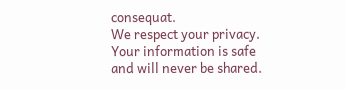consequat.
We respect your privacy. Your information is safe and will never be shared.